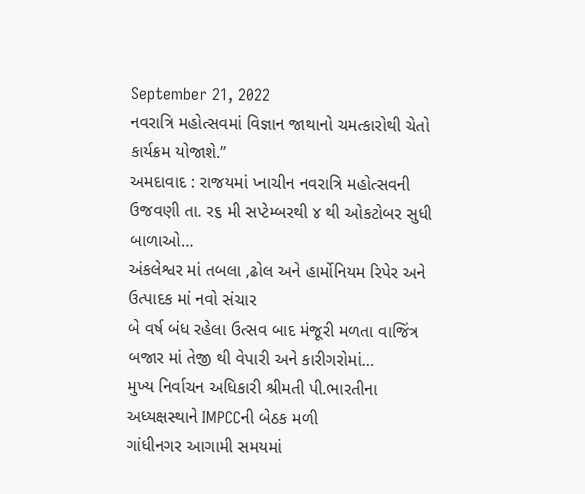September 21, 2022
નવરાત્રિ મહોત્સવમાં વિજ્ઞાન જાથાનો ચમત્કારોથી ચેતો કાર્યક્રમ યોજાશે.”
અમદાવાદ : રાજયમાં પ્નાચીન નવરાત્રિ મહોત્સવની ઉજવણી તા. ર૬ મી સપ્ટેમ્બરથી ૪ થી ઓકટોબર સુધી બાળાઓ…
અંકલેશ્વર માં તબલા ,ઢોલ અને હાર્મોનિયમ રિપેર અને ઉત્પાદક માં નવો સંચાર
બે વર્ષ બંધ રહેલા ઉત્સવ બાદ મંજૂરી મળતા વાજિંત્ર બજાર માં તેજી થી વેપારી અને કારીગરોમાં…
મુખ્ય નિર્વાચન અધિકારી શ્રીમતી પી.ભારતીના અધ્યક્ષસ્થાને IMPCCની બેઠક મળી
ગાંધીનગર આગામી સમયમાં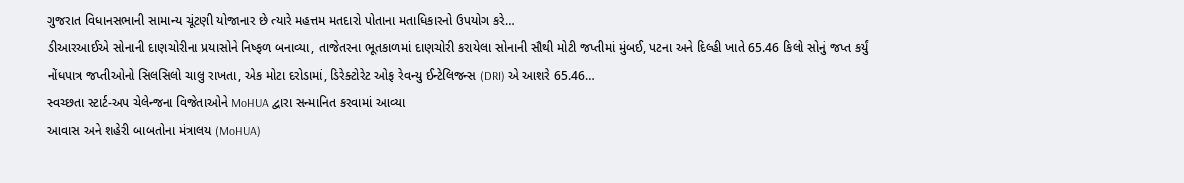ગુજરાત વિધાનસભાની સામાન્ય ચૂંટણી યોજાનાર છે ત્યારે મહત્તમ મતદારો પોતાના મતાધિકારનો ઉપયોગ કરે…
ડીઆરઆઈએ સોનાની દાણચોરીના પ્રયાસોને નિષ્ફળ બનાવ્યા, તાજેતરના ભૂતકાળમાં દાણચોરી કરાયેલા સોનાની સૌથી મોટી જપ્તીમાં મુંબઈ, પટના અને દિલ્હી ખાતે 65.46 કિલો સોનું જપ્ત કર્યું
નોંધપાત્ર જપ્તીઓનો સિલસિલો ચાલુ રાખતા, એક મોટા દરોડામાં, ડિરેક્ટોરેટ ઓફ રેવન્યુ ઈન્ટેલિજન્સ (DRI) એ આશરે 65.46…
સ્વચ્છતા સ્ટાર્ટ-અપ ચેલેન્જના વિજેતાઓને MoHUA દ્વારા સન્માનિત કરવામાં આવ્યા
આવાસ અને શહેરી બાબતોના મંત્રાલય (MoHUA)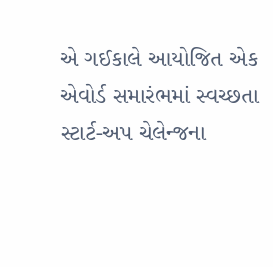એ ગઈકાલે આયોજિત એક એવોર્ડ સમારંભમાં સ્વચ્છતા સ્ટાર્ટ-અપ ચેલેન્જના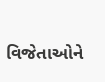વિજેતાઓને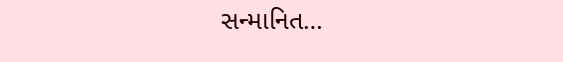સન્માનિત…